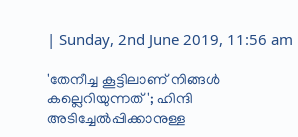| Sunday, 2nd June 2019, 11:56 am

'തേനീച്ച കൂട്ടിലാണ് നിങ്ങള്‍ കല്ലെറിയുന്നത്'; ഹിന്ദി അടിച്ചേല്‍പ്പിക്കാനുള്ള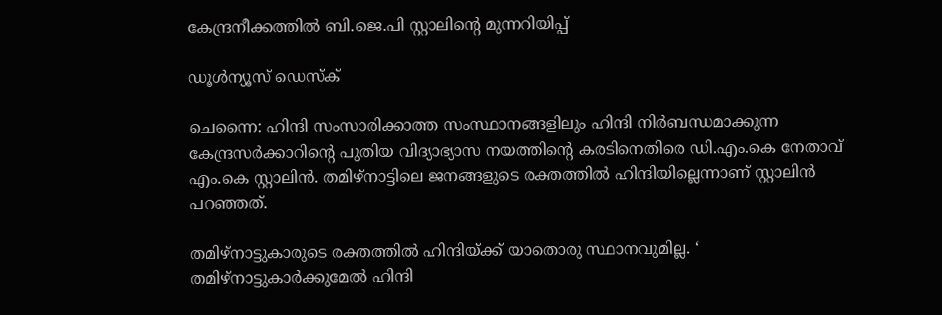കേന്ദ്രനീക്കത്തില്‍ ബി.ജെ.പി സ്റ്റാലിന്റെ മുന്നറിയിപ്പ്

ഡൂള്‍ന്യൂസ് ഡെസ്‌ക്

ചെന്നൈ: ഹിന്ദി സംസാരിക്കാത്ത സംസ്ഥാനങ്ങളിലും ഹിന്ദി നിര്‍ബന്ധമാക്കുന്ന കേന്ദ്രസര്‍ക്കാറിന്റെ പുതിയ വിദ്യാഭ്യാസ നയത്തിന്റെ കരടിനെതിരെ ഡി.എം.കെ നേതാവ് എം.കെ സ്റ്റാലിന്‍. തമിഴ്‌നാട്ടിലെ ജനങ്ങളുടെ രക്തത്തില്‍ ഹിന്ദിയില്ലെന്നാണ് സ്റ്റാലിന്‍ പറഞ്ഞത്.

തമിഴ്‌നാട്ടുകാരുടെ രക്തത്തില്‍ ഹിന്ദിയ്ക്ക് യാതൊരു സ്ഥാനവുമില്ല. ‘ തമിഴ്‌നാട്ടുകാര്‍ക്കുമേല്‍ ഹിന്ദി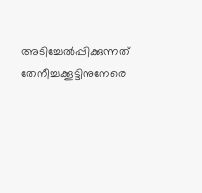അടിച്ചേല്‍പ്പിക്കുന്നത് തേനീച്ചക്കൂട്ടിനുനേരെ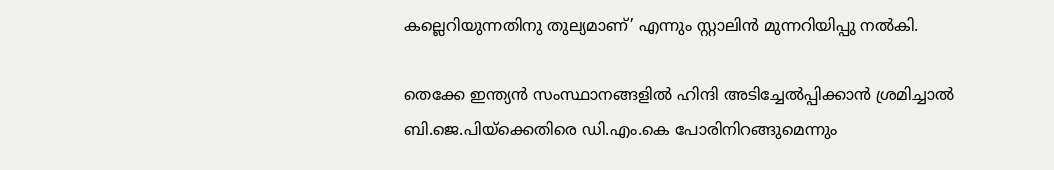കല്ലെറിയുന്നതിനു തുല്യമാണ്’ എന്നും സ്റ്റാലിന്‍ മുന്നറിയിപ്പു നല്‍കി.

തെക്കേ ഇന്ത്യന്‍ സംസ്ഥാനങ്ങളില്‍ ഹിന്ദി അടിച്ചേല്‍പ്പിക്കാന്‍ ശ്രമിച്ചാല്‍ ബി.ജെ.പിയ്‌ക്കെതിരെ ഡി.എം.കെ പോരിനിറങ്ങുമെന്നും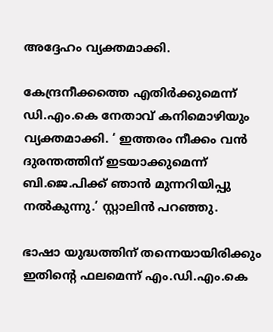അദ്ദേഹം വ്യക്തമാക്കി.

കേന്ദ്രനീക്കത്തെ എതിര്‍ക്കുമെന്ന് ഡി.എം.കെ നേതാവ് കനിമൊഴിയും വ്യക്തമാക്കി. ‘ ഇത്തരം നീക്കം വന്‍ ദുരന്തത്തിന് ഇടയാക്കുമെന്ന് ബി.ജെ.പിക്ക് ഞാന്‍ മുന്നറിയിപ്പു നല്‍കുന്നു.’ സ്റ്റാലിന്‍ പറഞ്ഞു.

ഭാഷാ യുദ്ധത്തിന് തന്നെയായിരിക്കും ഇതിന്റെ ഫലമെന്ന് എം.ഡി.എം.കെ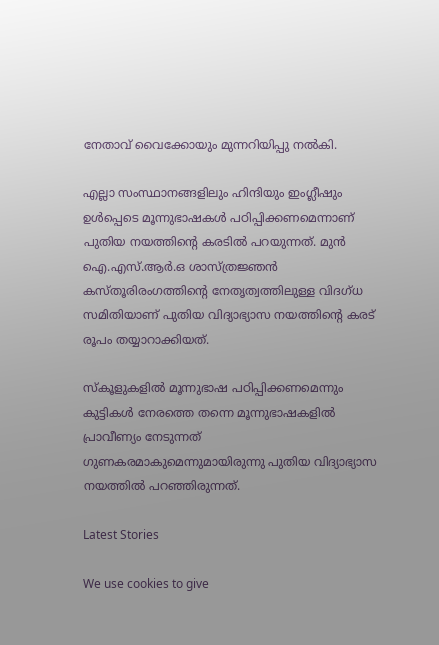നേതാവ് വൈക്കോയും മുന്നറിയിപ്പു നല്‍കി.

എല്ലാ സംസ്ഥാനങ്ങളിലും ഹിന്ദിയും ഇംഗ്ലീഷും ഉള്‍പ്പെടെ മൂന്നുഭാഷകള്‍ പഠിപ്പിക്കണമെന്നാണ് പുതിയ നയത്തിന്റെ കരടില്‍ പറയുന്നത്. മുന്‍ ഐ.എസ്.ആര്‍.ഒ ശാസ്ത്രജ്ഞന്‍ കസ്തൂരിരംഗത്തിന്റെ നേതൃത്വത്തിലുള്ള വിദഗ്ധ സമിതിയാണ് പുതിയ വിദ്യാഭ്യാസ നയത്തിന്റെ കരട് രൂപം തയ്യാറാക്കിയത്.

സ്‌കൂളുകളില്‍ മൂന്നുഭാഷ പഠിപ്പിക്കണമെന്നും കുട്ടികള്‍ നേരത്തെ തന്നെ മൂന്നുഭാഷകളില്‍ പ്രാവീണ്യം നേടുന്നത് ഗുണകരമാകുമെന്നുമായിരുന്നു പുതിയ വിദ്യാഭ്യാസ നയത്തില്‍ പറഞ്ഞിരുന്നത്.

Latest Stories

We use cookies to give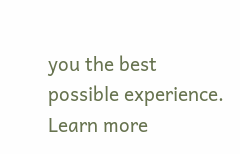you the best possible experience. Learn more